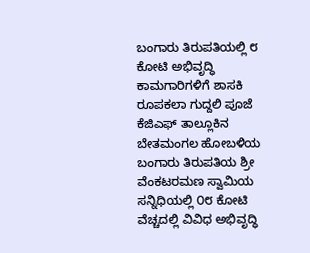ಬಂಗಾರು ತಿರುಪತಿಯಲ್ಲಿ ೮ ಕೋಟಿ ಅಭಿವೃದ್ಧಿ ಕಾಮಗಾರಿಗಳಿಗೆ ಶಾಸಕಿ ರೂಪಕಲಾ ಗುದ್ದಲಿ ಪೂಜೆ ಕೆಜಿಎಫ್ ತಾಲ್ಲೂಕಿನ ಬೇತಮಂಗಲ ಹೋಬಳಿಯ ಬಂಗಾರು ತಿರುಪತಿಯ ಶ್ರೀ ವೆಂಕಟರಮಣ ಸ್ವಾಮಿಯ ಸನ್ನಿಧಿಯಲ್ಲಿ ೦೮ ಕೋಟಿ ವೆಚ್ಚದಲ್ಲಿ ವಿವಿಧ ಅಭಿವೃದ್ಧಿ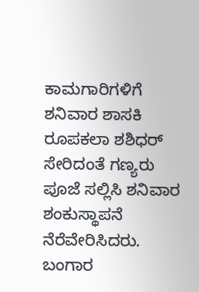ಕಾಮಗಾರಿಗಳಿಗೆ ಶನಿವಾರ ಶಾಸಕಿ ರೂಪಕಲಾ ಶಶಿಧರ್ ಸೇರಿದಂತೆ ಗಣ್ಯರು ಪೂಜೆ ಸಲ್ಲಿಸಿ ಶನಿವಾರ ಶಂಕುಸ್ಥಾಪನೆ ನೆರೆವೇರಿಸಿದರು. ಬಂಗಾರ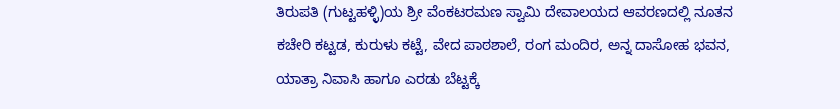ತಿರುಪತಿ (ಗುಟ್ಟಹಳ್ಳಿ)ಯ ಶ್ರೀ ವೆಂಕಟರಮಣ ಸ್ವಾಮಿ ದೇವಾಲಯದ ಆವರಣದಲ್ಲಿ ನೂತನ ಕಚೇರಿ ಕಟ್ಟಡ, ಕುರುಳು ಕಟ್ಟೆ, ವೇದ ಪಾಠಶಾಲೆ, ರಂಗ ಮಂದಿರ, ಅನ್ನ ದಾಸೋಹ ಭವನ, ಯಾತ್ರಾ ನಿವಾಸಿ ಹಾಗೂ ಎರಡು ಬೆಟ್ಟಕ್ಕೆ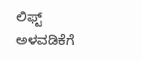ಲಿಫ್ಟ್ ಅಳವಡಿಕೆಗೆ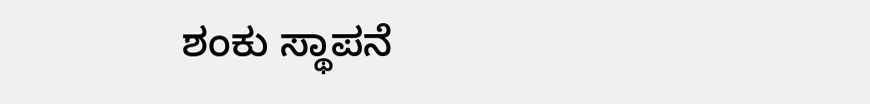ಶಂಕು ಸ್ಥಾಪನೆ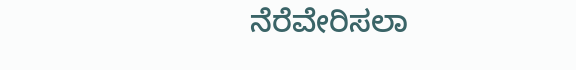ನೆರೆವೇರಿಸಲಾ